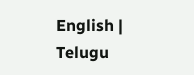English | Telugu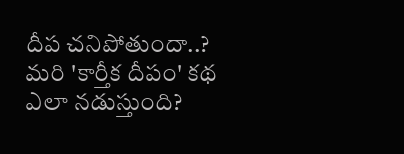దీప చనిపోతుందా..? మ‌రి 'కార్తీక దీపం' క‌థ ఎలా న‌డుస్తుంది?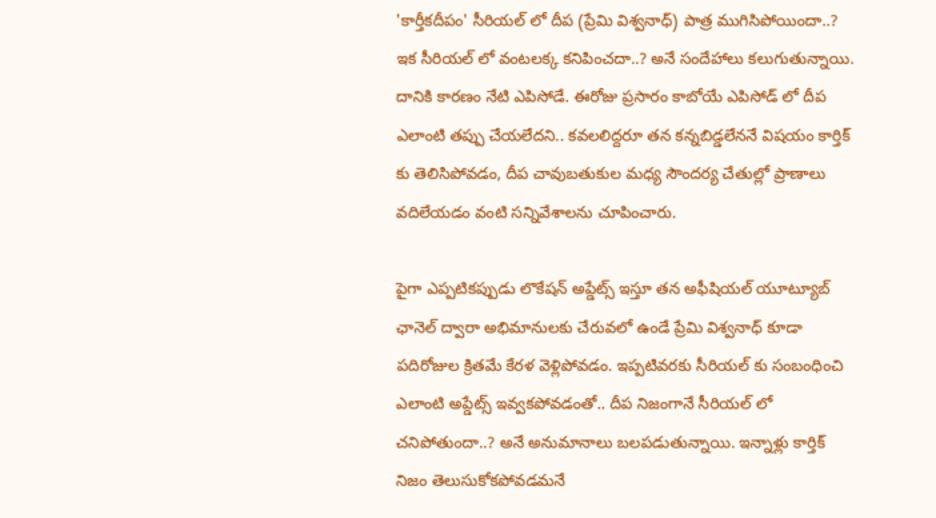'కార్తీకదీపం' సీరియల్ లో దీప (ప్రేమి విశ్వనాధ్) పాత్ర ముగిసిపోయిందా..? ఇక సీరియల్ లో వంటలక్క కనిపించదా..? అనే సందేహాలు కలుగుతున్నాయి. దానికి కారణం నేటి ఎపిసోడే. ఈరోజు ప్రసారం కాబోయే ఎపిసోడ్ లో దీప ఎలాంటి తప్పు చేయలేదని.. కవలలిద్దరూ తన కన్నబిడ్డలేననే విషయం కార్తిక్ కు తెలిసిపోవడం, దీప చావుబతుకుల మధ్య సౌందర్య చేతుల్లో ప్రాణాలు వదిలేయడం వంటి సన్నివేశాలను చూపించారు.

పైగా ఎప్పటికప్పుడు లొకేషన్ అప్డేట్స్ ఇస్తూ తన అఫీషియల్ యూట్యూబ్ ఛానెల్ ద్వారా అభిమానులకు చేరువలో ఉండే ప్రేమి విశ్వనాధ్ కూడా పదిరోజుల క్రితమే కేరళ వెళ్లిపోవడం. ఇప్పటివరకు సీరియల్ కు సంబంధించి ఎలాంటి అప్డేట్స్ ఇవ్వకపోవడంతో.. దీప నిజంగానే సీరియల్ లో చనిపోతుందా..? అనే అనుమానాలు బలపడుతున్నాయి. ఇన్నాళ్లు కార్తిక్ నిజం తెలుసుకోకపోవడమనే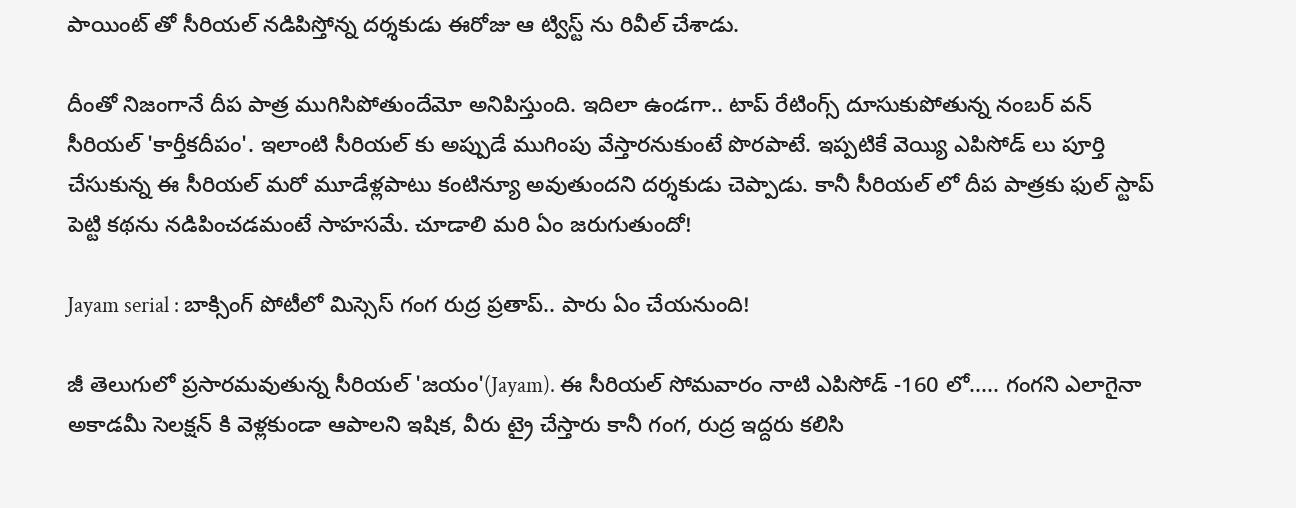పాయింట్ తో సీరియల్ నడిపిస్తోన్న దర్శకుడు ఈరోజు ఆ ట్విస్ట్ ను రివీల్ చేశాడు.

దీంతో నిజంగానే దీప పాత్ర ముగిసిపోతుందేమో అనిపిస్తుంది. ఇదిలా ఉండగా.. టాప్ రేటింగ్స్ దూసుకుపోతున్న నంబర్ వన్ సీరియల్ 'కార్తీకదీపం'. ఇలాంటి సీరియల్ కు అప్పుడే ముగింపు వేస్తారనుకుంటే పొరపాటే. ఇప్పటికే వెయ్యి ఎపిసోడ్ లు పూర్తి చేసుకున్న ఈ సీరియల్ మరో మూడేళ్లపాటు కంటిన్యూ అవుతుందని దర్శకుడు చెప్పాడు. కానీ సీరియల్ లో దీప పాత్రకు ఫుల్ స్టాప్ పెట్టి కథను నడిపించడమంటే సాహసమే. చూడాలి మరి ఏం జరుగుతుందో!

Jayam serial : బాక్సింగ్ పోటీలో మిస్సెస్ గంగ రుద్ర ప్రతాప్.. పారు ఏం చేయనుంది!

జీ తెలుగులో ప్రసారమవుతున్న సీరియల్ 'జయం'(Jayam). ఈ సీరియల్ సోమవారం నాటి ఎపిసోడ్ -160 లో..... గంగని ఎలాగైనా అకాడమీ సెలక్షన్ కి వెళ్లకుండా ఆపాలని ఇషిక, వీరు ట్రై చేస్తారు కానీ గంగ, రుద్ర ఇద్దరు కలిసి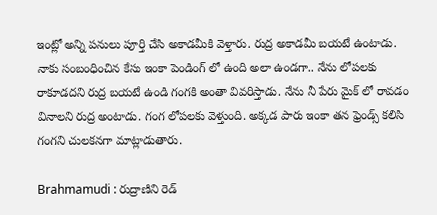ఇంట్లో అన్ని పనులు పూర్తి చేసి అకాడమీకి వెళ్తారు. రుద్ర అకాడమీ బయటే ఉంటాడు. నాకు సంబంధించిన కేసు ఇంకా పెండింగ్ లో ఉంది అలా ఉండగా.. నేను లోపలకు రాకూడదని రుద్ర బయటే ఉండి గంగకి అంతా వివరిస్తాడు. నేను నీ పేరు మైక్ లో రావడం వినాలని రుద్ర అంటాడు. గంగ లోపలకు వెళ్తుంది. అక్కడ పారు ఇంకా తన ఫ్రెండ్స్ కలిసి గంగని చులకనగా మాట్లాడుతారు.

Brahmamudi : రుద్రాణిని రెడ్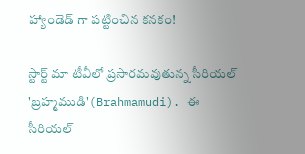హ్యాండెడ్ గా పట్టించిన కనకం!

స్టార్ట్ మా టీవీలో ప్రసారమవుతున్న సీరియల్ 'బ్రహ్మముడి'(Brahmamudi). ఈ సీరియల్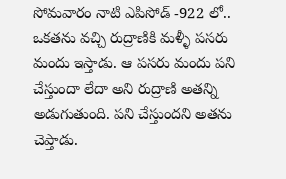సోమవారం నాటి ఎపిసోడ్ -922 లో.. ఒకతను వచ్చి రుద్రాణికి మళ్ళీ పసరు మందు ఇస్తాడు. ఆ పసరు మందు పని చేస్తుందా లేదా అని రుద్రాణి అతన్ని అడుగుతుంది. పని చేస్తుందని అతను చెప్తాడు.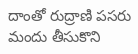దాంతో రుద్రాణి పసరు మందు తీసుకొని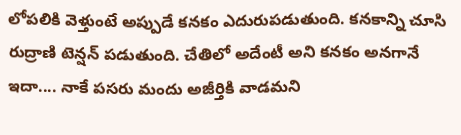లోపలికి వెళ్తుంటే అప్పుడే కనకం ఎదురుపడుతుంది. కనకాన్ని చూసి రుద్రాణి టెన్షన్ పడుతుంది. చేతిలో అదేంటీ అని కనకం అనగానే ఇదా.... నాకే పసరు మందు అజీర్తికి వాడమని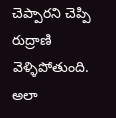చెప్పారని చెప్పి రుద్రాణి వెళ్ళిపోతుంది. అలా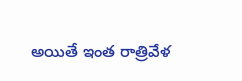అయితే ఇంత రాత్రివేళ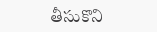తీసుకొని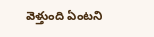వెళ్తుంది ఏంటని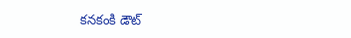కనకంకి డౌట్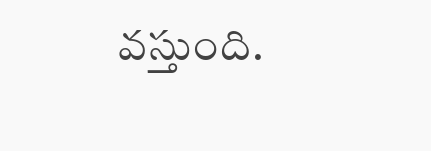వస్తుంది.